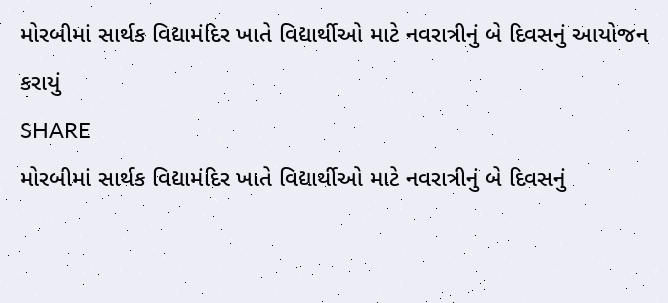મોરબીમાં સાર્થક વિદ્યામંદિર ખાતે વિદ્યાર્થીઓ માટે નવરાત્રીનું બે દિવસનું આયોજન કરાયું
SHARE
મોરબીમાં સાર્થક વિદ્યામંદિર ખાતે વિદ્યાર્થીઓ માટે નવરાત્રીનું બે દિવસનું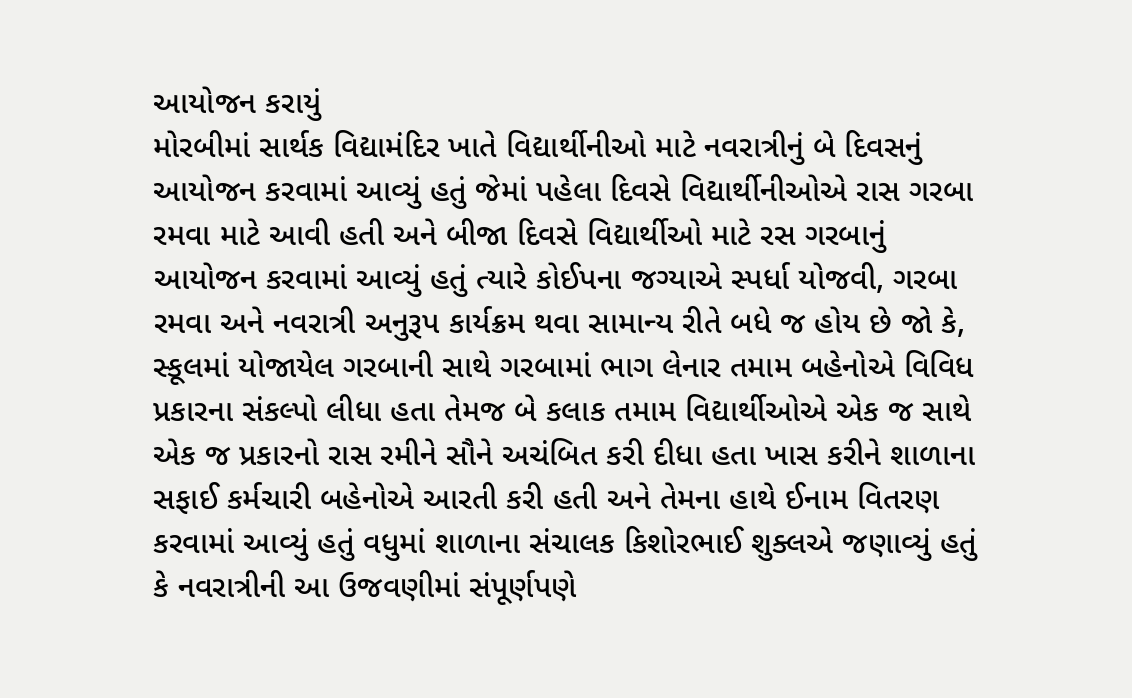આયોજન કરાયું
મોરબીમાં સાર્થક વિદ્યામંદિર ખાતે વિદ્યાર્થીનીઓ માટે નવરાત્રીનું બે દિવસનું આયોજન કરવામાં આવ્યું હતું જેમાં પહેલા દિવસે વિદ્યાર્થીનીઓએ રાસ ગરબા રમવા માટે આવી હતી અને બીજા દિવસે વિદ્યાર્થીઓ માટે રસ ગરબાનું આયોજન કરવામાં આવ્યું હતું ત્યારે કોઈપના જગ્યાએ સ્પર્ધા યોજવી, ગરબા રમવા અને નવરાત્રી અનુરૂપ કાર્યક્રમ થવા સામાન્ય રીતે બધે જ હોય છે જો કે, સ્કૂલમાં યોજાયેલ ગરબાની સાથે ગરબામાં ભાગ લેનાર તમામ બહેનોએ વિવિધ પ્રકારના સંકલ્પો લીધા હતા તેમજ બે કલાક તમામ વિદ્યાર્થીઓએ એક જ સાથે એક જ પ્રકારનો રાસ રમીને સૌને અચંબિત કરી દીધા હતા ખાસ કરીને શાળાના સફાઈ કર્મચારી બહેનોએ આરતી કરી હતી અને તેમના હાથે ઈનામ વિતરણ કરવામાં આવ્યું હતું વધુમાં શાળાના સંચાલક કિશોરભાઈ શુક્લએ જણાવ્યું હતું કે નવરાત્રીની આ ઉજવણીમાં સંપૂર્ણપણે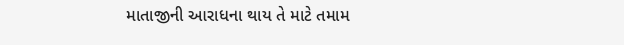માતાજીની આરાધના થાય તે માટે તમામ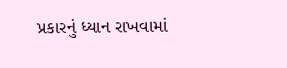પ્રકારનું ધ્યાન રાખવામાં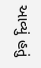આવ્યું હતું